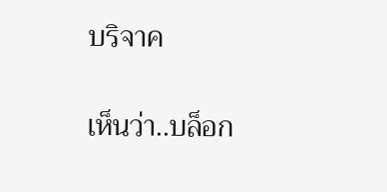บริจาค

เห็นว่า..บล็อก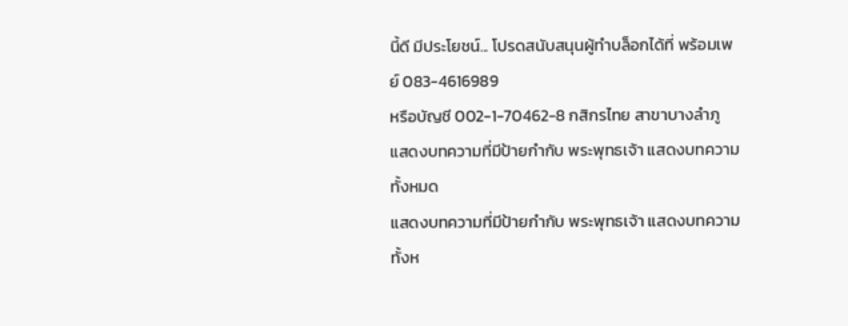นี้ดี มีประโยชน์... โปรดสนับสนุนผู้ทำบล็อกได้ที่ พร้อมเพย์ 083-4616989
หรือบัญชี 002-1-70462-8 กสิกรไทย สาขาบางลำภู
แสดงบทความที่มีป้ายกำกับ พระพุทธเจ้า แสดงบทความทั้งหมด
แสดงบทความที่มีป้ายกำกับ พระพุทธเจ้า แสดงบทความทั้งห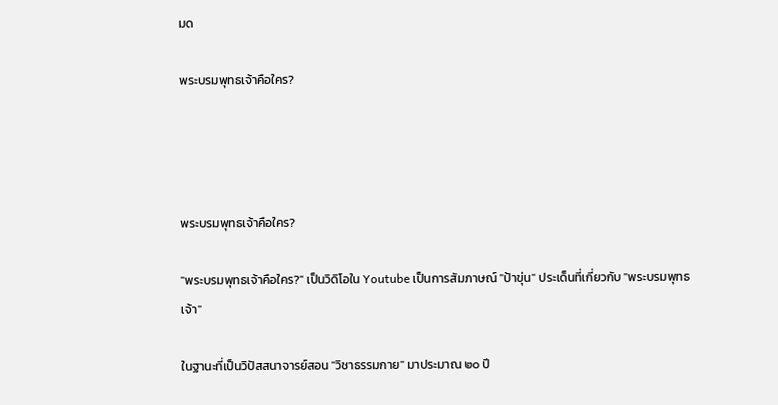มด

พระบรมพุทธเจ้าคือใคร?




พระบรมพุทธเจ้าคือใคร?

"พระบรมพุทธเจ้าคือใคร?" เป็นวิดิโอใน Youtube เป็นการสัมภาษณ์ "ป้าขุ่น" ประเด็นที่เกี่ยวกับ "พระบรมพุทธเจ้า"

ในฐานะที่เป็นวิปัสสนาจารย์สอน "วิชาธรรมกาย" มาประมาณ ๒๐ ปี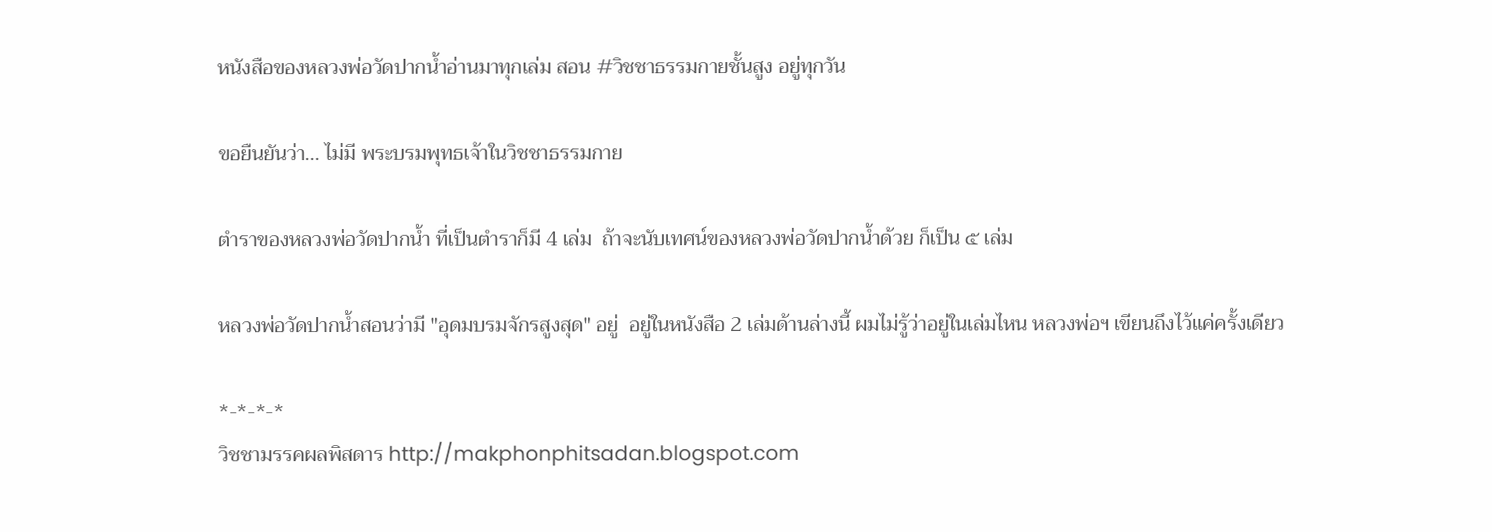หนังสือของหลวงพ่อวัดปากน้ำอ่านมาทุกเล่ม สอน #วิชชาธรรมกายชั้นสูง อยู่ทุกวัน

ขอยืนยันว่า... ไม่มี พระบรมพุทธเจ้าในวิชชาธรรมกาย

ตำราของหลวงพ่อวัดปากน้ำ ที่เป็นตำราก็มี 4 เล่ม  ถ้าจะนับเทศน์ของหลวงพ่อวัดปากน้ำด้วย ก็เป็น ๕ เล่ม

หลวงพ่อวัดปากน้ำสอนว่ามี "อุดมบรมจักรสูงสุด" อยู่  อยู่ในหนังสือ 2 เล่มด้านล่างนี้ ผมไม่รู้ว่าอยู่ในเล่มไหน หลวงพ่อฯ เขียนถึงไว้แค่ครั้งเดียว

*-*-*-*
วิชชามรรคผลพิสดาร http://makphonphitsadan.blogspot.com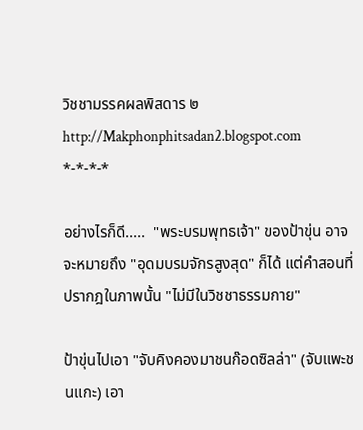วิชชามรรคผลพิสดาร ๒ http://Makphonphitsadan2.blogspot.com
*-*-*-*

อย่างไรก็ดี.....  "พระบรมพุทธเจ้า" ของป้าขุ่น อาจจะหมายถึง "อุดมบรมจักรสูงสุด" ก็ได้ แต่คำสอนที่ปรากฎในภาพนั้น "ไม่มีในวิชชาธรรมกาย"

ป้าขุ่นไปเอา "จับคิงคองมาชนก๊อดซิลล่า" (จับแพะชนแกะ) เอา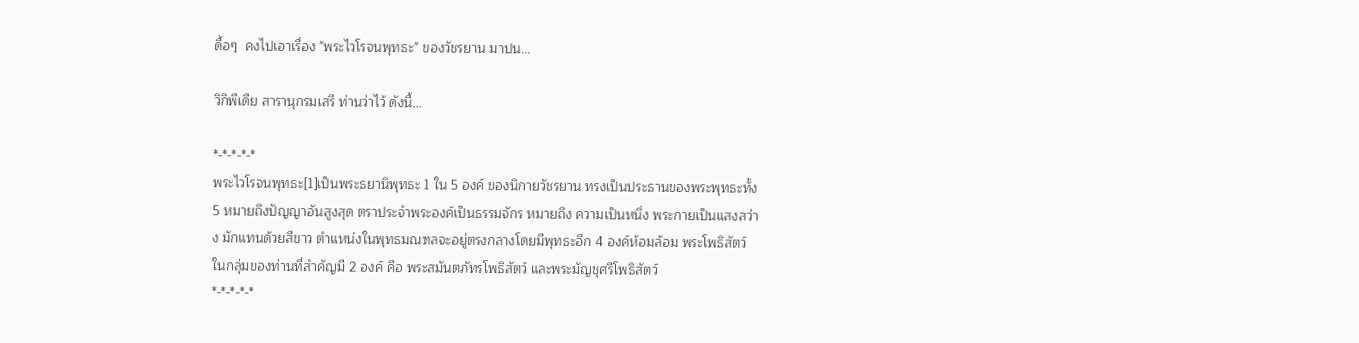ดื้อๆ  คงไปเอาเรื่อง "พระไวโรจนพุทธะ" ของวัชรยาน มาปน...

วิกิพีเดีย สารานุกรมเสรี ท่านว่าไว้ ดังนี้...

*-*-*-*-*
พระไวโรจนพุทธะ[1]เป็นพระธยานิพุทธะ 1 ใน 5 องค์ ของนิกายวัชรยาน ทรงเป็นประธานของพระพุทธะทั้ง 5 หมายถึงปัญญาอันสูงสุด ตราประจำพระองค์เป็นธรรมจักร หมายถึง ความเป็นหนึ่ง พระกายเป็นแสงสว่าง มักแทนด้วยสีขาว ตำแหน่งในพุทธมณฑลจะอยู่ตรงกลางโดยมีพุทธะอีก 4 องค์ห้อมล้อม พระโพธิสัตว์ในกลุ่มของท่านที่สำคัญมี 2 องค์ คือ พระสมันตภัทรโพธิสัตว์ และพระมัญชุศรีโพธิสัตว์
*-*-*-*-*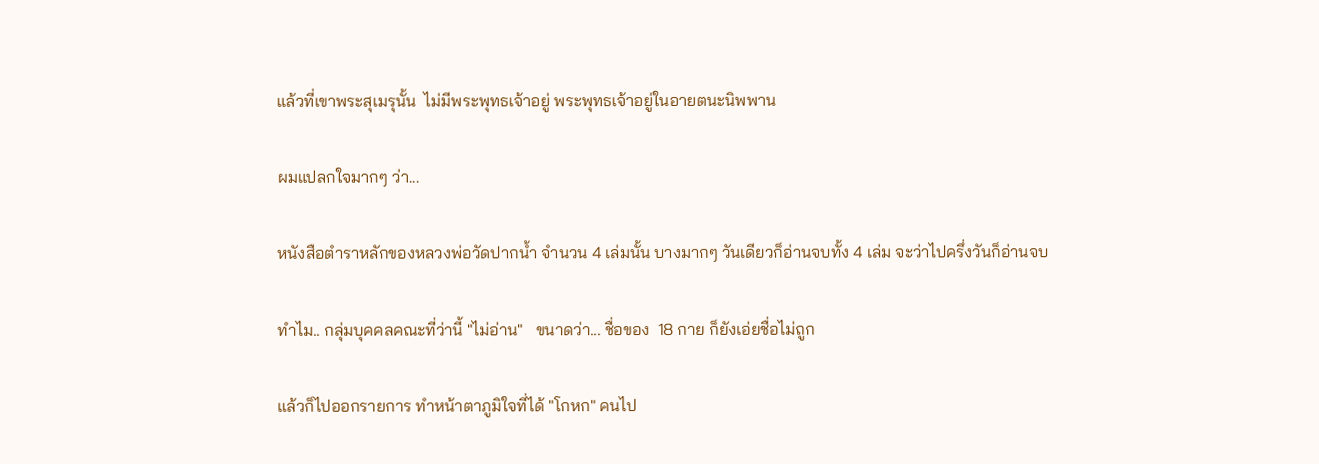แล้วที่เขาพระสุเมรุนั้น  ไม่มีพระพุทธเจ้าอยู่ พระพุทธเจ้าอยู่ในอายตนะนิพพาน

ผมแปลกใจมากๆ ว่า...

หนังสือตำราหลักของหลวงพ่อวัดปากน้ำ จำนวน 4 เล่มนั้น บางมากๆ วันเดียวก็อ่านจบทั้ง 4 เล่ม จะว่าไปครึ่งวันก็อ่านจบ

ทำไม.. กลุ่มบุคคลคณะที่ว่านี้ "ไม่อ่าน"   ขนาดว่า... ชื่อของ  18 กาย ก็ยังเอ่ยชื่อไม่ถูก

แล้วก็ไปออกรายการ ทำหน้าตาภูมิใจที่ได้ "โกหก" คนไป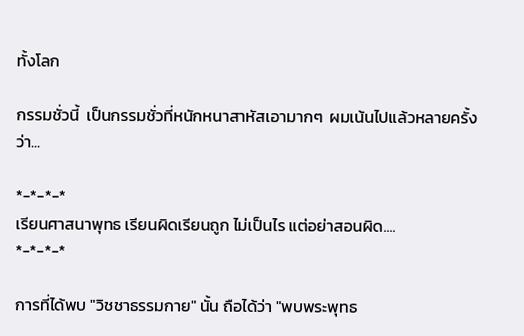ทั้งโลก

กรรมชั่วนี้  เป็นกรรมชั่วที่หนักหนาสาหัสเอามากๆ  ผมเน้นไปแล้วหลายครั้งว่า...

*-*-*-*
เรียนศาสนาพุทธ เรียนผิดเรียนถูก ไม่เป็นไร แต่อย่าสอนผิด....
*-*-*-*

การที่ได้พบ "วิชชาธรรมกาย" นั้น ถือได้ว่า "พบพระพุทธ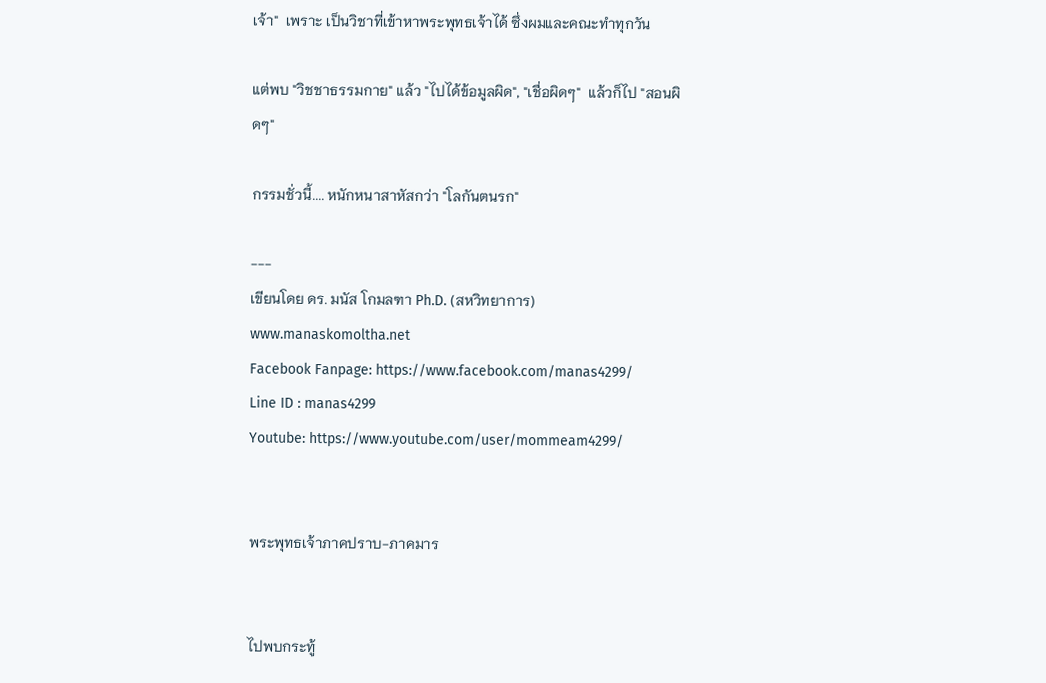เจ้า"  เพราะ เป็นวิชาที่เข้าหาพระพุทธเจ้าได้ ซึ่งผมและคณะทำทุกวัน

แต่พบ "วิชชาธรรมกาย" แล้ว "ไปได้ข้อมูลผิด", "เชื่อผิดๆ"  แล้วก็ไป "สอนผิดๆ"

กรรมชั่วนี้.... หนักหนาสาหัสกว่า "โลกันตนรก"

---
เขียนโดย ดร. มนัส โกมลฑา Ph.D. (สหวิทยาการ)
www.manaskomoltha.net
Facebook Fanpage: https://www.facebook.com/manas4299/
Line ID : manas4299
Youtube: https://www.youtube.com/user/mommeam4299/


พระพุทธเจ้าภาคปราบ-ภาคมาร


ไปพบกระทู้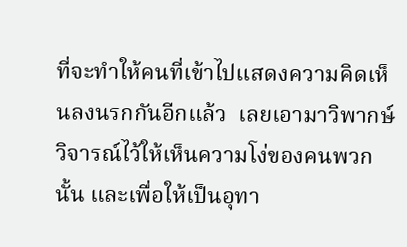ที่จะทำให้คนที่เข้าไปแสดงความคิดเห็นลงนรกกันอีกแล้ว  เลยเอามาวิพากษ์วิจารณ์ไว้ให้เห็นความโง่ของคนพวกนั้น และเพื่อให้เป็นอุทา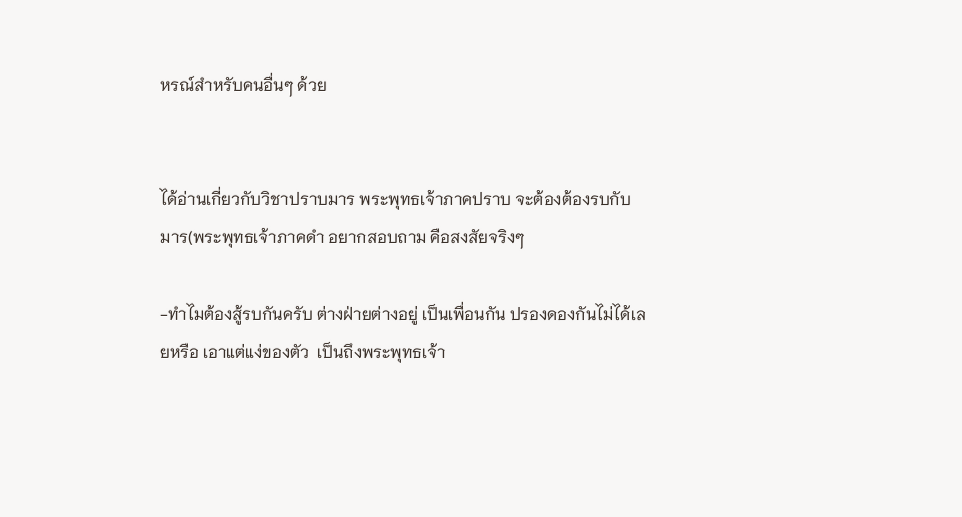หรณ์สำหรับคนอื่นๆ ด้วย


ได้อ่านเกี่ยวกับวิชาปราบมาร พระพุทธเจ้าภาคปราบ จะต้องต้องรบกับ มาร(พระพุทธเจ้าภาคดำ อยากสอบถาม คือสงสัยจริงๆ

-ทำไมต้องสู้รบกันครับ ต่างฝ่ายต่างอยู่ เป็นเพื่อนกัน ปรองดองกันไม่ได้เลยหรือ เอาแต่แง่ของตัว  เป็นถึงพระพุทธเจ้า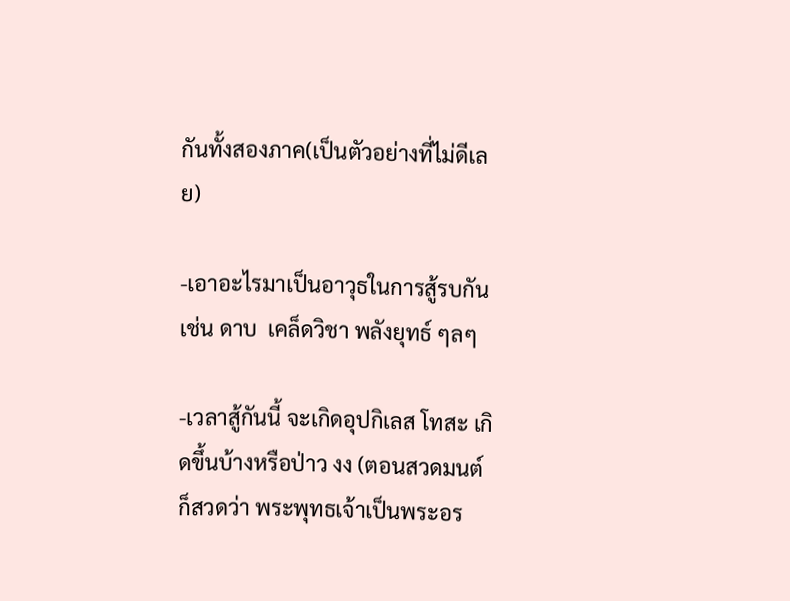กันทั้งสองภาค(เป็นตัวอย่างที่ไม่ดีเลย)

-เอาอะไรมาเป็นอาวุธในการสู้รบกัน เช่น ดาบ  เคล็ดวิชา พลังยุทธ์ ๆลๆ

-เวลาสู้กันนี้ จะเกิดอุปกิเลส โทสะ เกิดขึ้นบ้างหรือป่าว งง (ตอนสวดมนต์ ก็สวดว่า พระพุทธเจ้าเป็นพระอร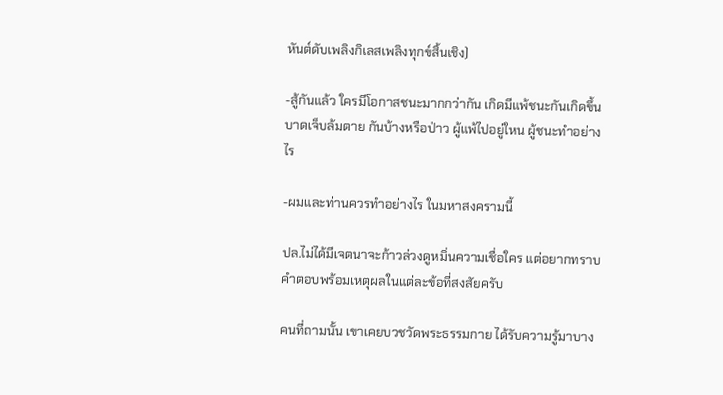หันต์ดับเพลิงกิเลสเพลิงทุกข์สิ้นเชิง)

-สู้กันแล้ว ใครมีโอกาสชนะมากกว่ากัน เกิดมีแพ้ชนะกันเกิดขึ้น บาดเจ็บล้มตาย กันบ้างหรือป่าว ผู้แพ้ไปอยู่ใหน ผู้ชนะทำอย่างไร

-ผมและท่านควรทำอย่างไร ในมหาสงครามนี้

ปล.ไม่ได้มีเจตนาจะก้าวล่วงดูหมิ่นความเชื่อใคร แต่อยากทราบ คำตอบพร้อมเหตุผลในแต่ละข้อที่สงสัยครับ

คนที่ถามนั้น เขาเคยบวชวัดพระธรรมกาย ได้รับความรู้มาบาง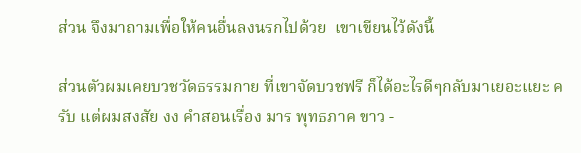ส่วน จึงมาถามเพื่อให้คนอื่นลงนรกไปด้วย  เขาเขียนไว้ดังนี้

ส่วนตัวผมเคยบวชวัดธรรมกาย ที่เขาจัดบวชฟรี ก็ได้อะไรดีๆกลับมาเยอะแยะ ครับ แต่ผมสงสัย งง คำสอนเรื่อง มาร พุทธภาค ขาว -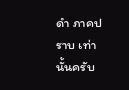ดำ ภาคปราบ เท่านั้นครับ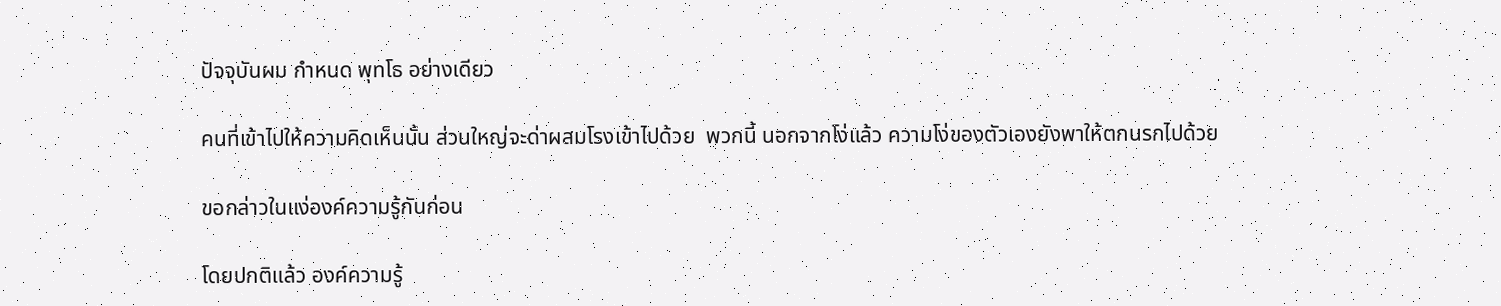ปัจจุบันผม กำหนด พุทโธ อย่างเดียว

คนที่เข้าไปให้ความคิดเห็นนั้น ส่วนใหญ่จะด่าผสมโรงเข้าไปด้วย  พวกนี้ นอกจากโง่แล้ว ความโง่ของตัวเองยังพาให้ตกนรกไปด้วย

ขอกล่าวในแง่องค์ความรู้กันก่อน

โดยปกติแล้ว องค์ความรู้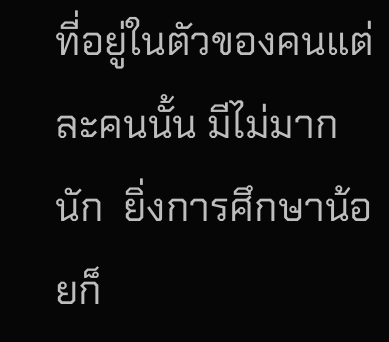ที่อยู่ในตัวของคนแต่ละคนนั้น มีไม่มากนัก  ยิ่งการศึกษาน้อยก็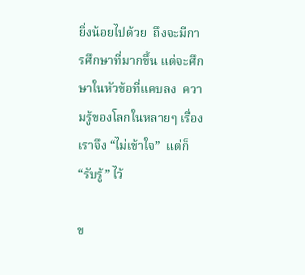ยิ่งน้อยไปด้วย  ถึงจะมีการศึกษาที่มากขึ้น แต่จะศึกษาในหัวข้อที่แคบลง  ความรู้ของโลกในหลายๆ เรื่อง เราจึง “ไม่เข้าใจ”  แต่ก็ “รับรู้” ไว้

ข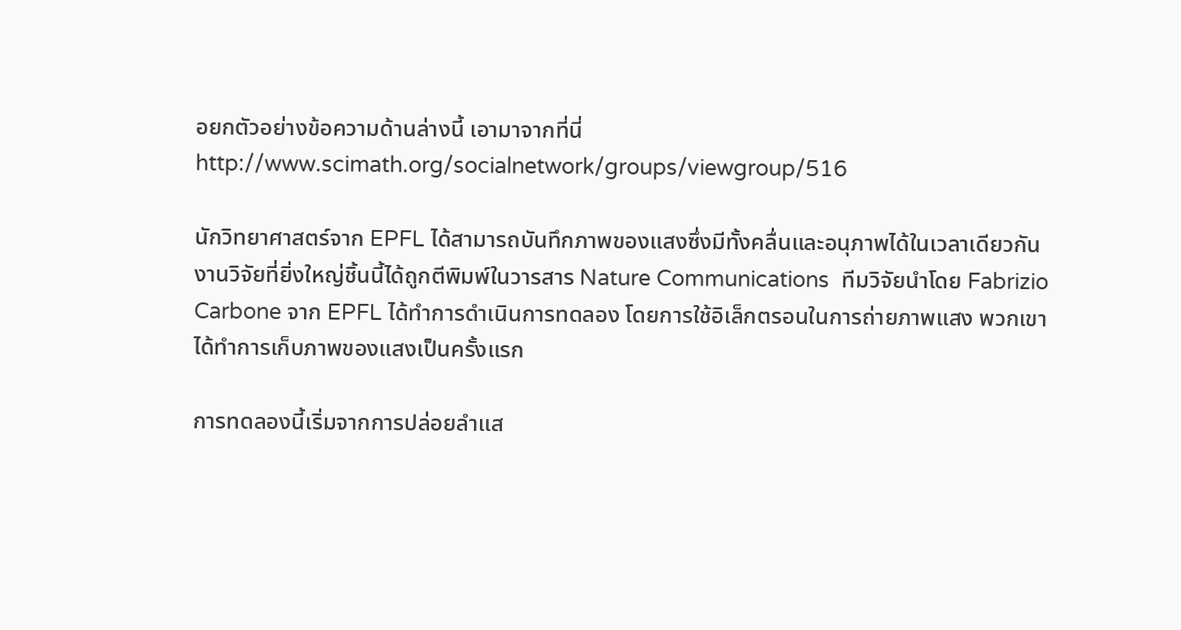อยกตัวอย่างข้อความด้านล่างนี้ เอามาจากที่นี่ http://www.scimath.org/socialnetwork/groups/viewgroup/516

นักวิทยาศาสตร์จาก EPFL ได้สามารถบันทึกภาพของแสงซึ่งมีทั้งคลื่นและอนุภาพได้ในเวลาเดียวกัน งานวิจัยที่ยิ่งใหญ่ชิ้นนี้ได้ถูกตีพิมพ์ในวารสาร Nature Communications  ทีมวิจัยนำโดย Fabrizio Carbone จาก EPFL ได้ทำการดำเนินการทดลอง โดยการใช้อิเล็กตรอนในการถ่ายภาพแสง พวกเขาได้ทำการเก็บภาพของแสงเป็นครั้งแรก

การทดลองนี้เริ่มจากการปล่อยลำแส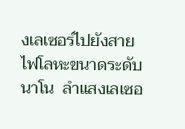งเลเซอร์ไปยังสายไฟโลหะขนาดระดับนาโน  ลำแสงเลเซอ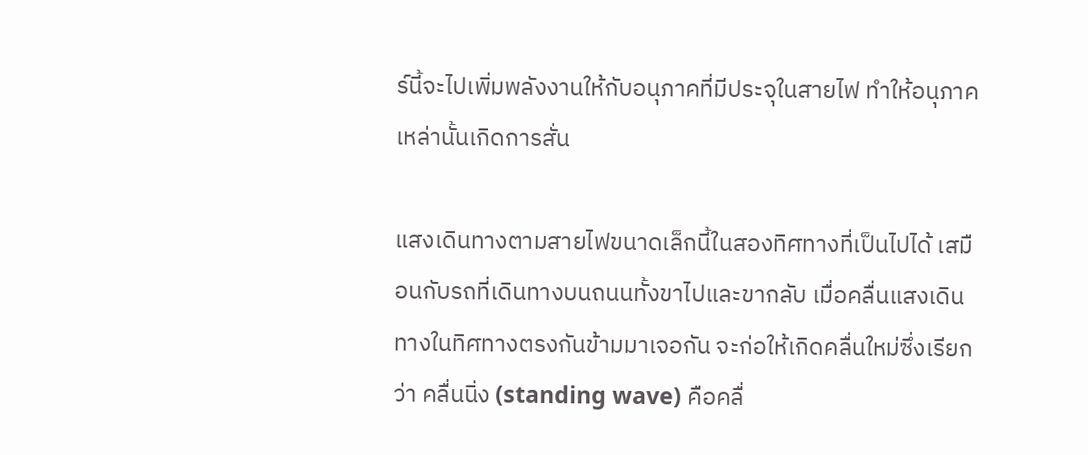ร์นี้จะไปเพิ่มพลังงานให้กับอนุภาคที่มีประจุในสายไฟ ทำให้อนุภาคเหล่านั้นเกิดการสั่น

แสงเดินทางตามสายไฟขนาดเล็กนี้ในสองทิศทางที่เป็นไปได้ เสมือนกับรถที่เดินทางบนถนนทั้งขาไปและขากลับ เมื่อคลื่นแสงเดินทางในทิศทางตรงกันข้ามมาเจอกัน จะก่อให้เกิดคลื่นใหม่ซึ่งเรียกว่า คลื่นนิ่ง (standing wave) คือคลื่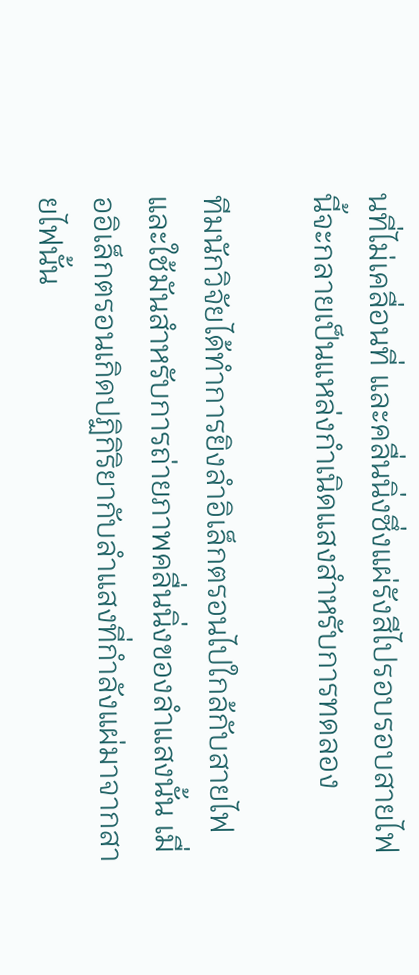นที่ไม่เคลื่อนที่ และคลื่นนิ่งซึ่งแผ่รังสีไปรอบรอบสายไฟนี้จะกลายเป็นแหล่งกำเนิดแสงสำหรับการทดลอง

ทีมนักวิจัยได้ทำการยิงลำอิเล็กตรอนไปใกล้กับสายไฟ และใช้มันสำหรับการถ่ายภาพคลื่นนิ่งของลำแสงนั้น เมื่ออิเล็กตรอนเกิดปฏิกิริยากับลำแสงที่กำลังแผ่มาจากสายไฟนั้น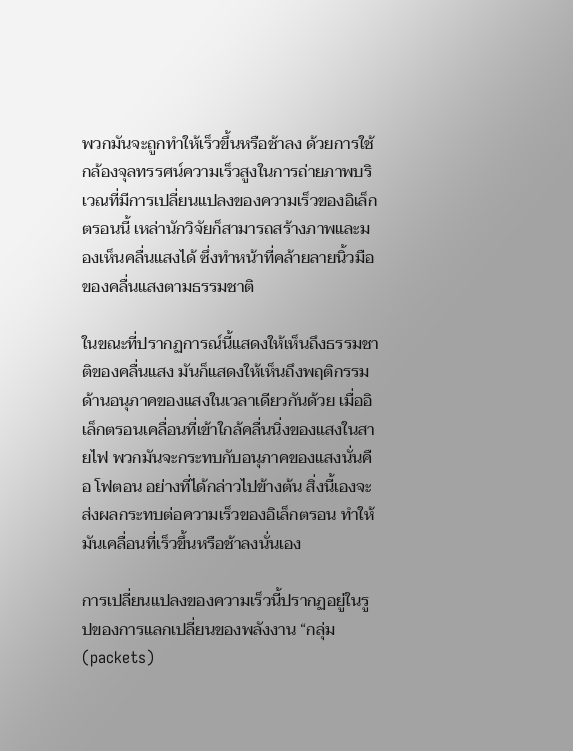พวกมันจะถูกทำให้เร็วขึ้นหรือช้าลง ด้วยการใช้กล้องจุลทรรศน์ความเร็วสูงในการถ่ายภาพบริเวณที่มีการเปลี่ยนแปลงของความเร็วของอิเล็กตรอนนี้ เหล่านักวิจัยก็สามารถสร้างภาพและมองเห็นคลื่นแสงได้ ซึ่งทำหน้าที่คล้ายลายนิ้วมือของคลื่นแสงตามธรรมชาติ

ในขณะที่ปรากฏการณ์นี้แสดงให้เห็นถึงธรรมชาติของคลื่นแสง มันก็แสดงให้เห็นถึงพฤติกรรมด้านอนุภาคของแสงในเวลาเดียวกันด้วย เมื่ออิเล็กตรอนเคลื่อนที่เข้าใกล้คลื่นนิ่งของแสงในสายไฟ พวกมันจะกระทบกับอนุภาคของแสงนั่นคือ โฟตอน อย่างที่ได้กล่าวไปข้างต้น สิ่งนี้เองจะส่งผลกระทบต่อความเร็วของอิเล็กตรอน ทำให้มันเคลื่อนที่เร็วขึ้นหรือช้าลงนั่นเอง

การเปลี่ยนแปลงของความเร็วนี้ปรากฏอยู่ในรูปของการแลกเปลี่ยนของพลังงาน “กลุ่ม (packets)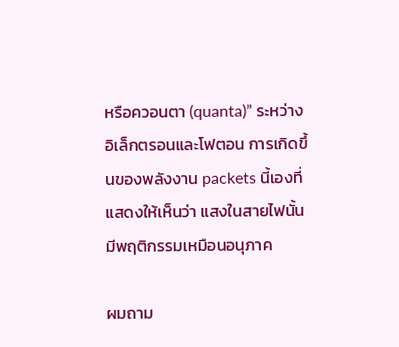หรือควอนตา (quanta)” ระหว่างอิเล็กตรอนและโฟตอน การเกิดขึ้นของพลังงาน packets นี้เองที่แสดงให้เห็นว่า แสงในสายไฟนั้นมีพฤติกรรมเหมือนอนุภาค

ผมถาม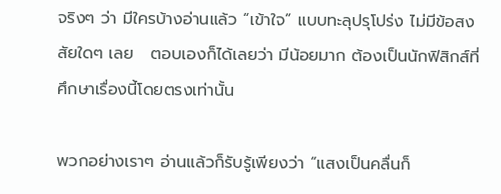จริงๆ ว่า มีใครบ้างอ่านแล้ว “เข้าใจ” แบบทะลุปรุโปร่ง ไม่มีข้อสงสัยใดๆ เลย   ตอบเองก็ได้เลยว่า มีน้อยมาก ต้องเป็นนักฟิสิกส์ที่ศึกษาเรื่องนี้โดยตรงเท่านั้น

พวกอย่างเราๆ อ่านแล้วก็รับรู้เพียงว่า “แสงเป็นคลื่นก็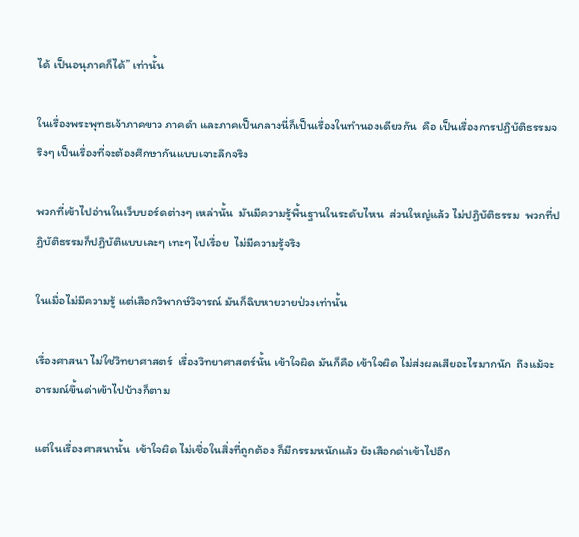ได้ เป็นอนุภาคก็ได้” เท่านั้น

ในเรื่องพระพุทธเจ้าภาคขาว ภาคดำ และภาคเป็นกลางนี่ก็เป็นเรื่องในทำนองเดียวกัน  คือ เป็นเรื่องการปฏิบัติธรรมจริงๆ เป็นเรื่องที่จะต้องศึกษากันแบบเจาะลึกจริง

พวกที่เข้าไปอ่านในเว็บบอร์ดต่างๆ เหล่านั้น  มันมีความรู้พื้นฐานในระดับไหน  ส่วนใหญ่แล้ว ไม่ปฏิบัติธรรม  พวกที่ปฏิบัติธรรมก็ปฏิบัติแบบเละๆ เทะๆ ไปเรื่อย  ไม่มีความรู้จริง

ในเมื่อไม่มีความรู้ แต่เสือกวิพากษ์วิจารณ์ มันก็ฉิบหายวายป่วงเท่านั้น

เรื่องศาสนา ไม่ใช่วิทยาศาสตร์  เรื่องวิทยาศาสตร์นั้น เข้าใจผิด มันก็คือ เข้าใจผิด ไม่ส่งผลเสียอะไรมากนัก  ถึงแม้จะอารมณ์ขึ้นด่าเข้าไปบ้างก็ตาม

แต่ในเรื่องศาสนานั้น  เข้าใจผิด ไม่เชื่อในสิ่งที่ถูกต้อง ก็มีกรรมหนักแล้ว ยังเสือกด่าเข้าไปอีก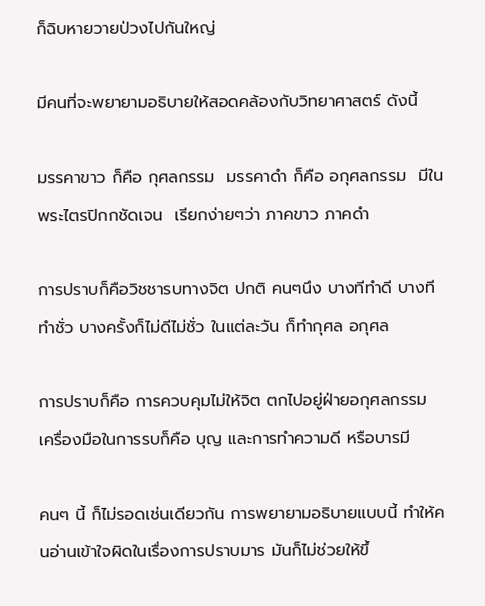ก็ฉิบหายวายป่วงไปกันใหญ่

มีคนที่จะพยายามอธิบายให้สอดคล้องกับวิทยาศาสตร์ ดังนี้

มรรคาขาว ก็คือ กุศลกรรม  มรรคาดำ ก็คือ อกุศลกรรม  มีในพระไตรปิกกชัดเจน  เรียกง่ายๆว่า ภาคขาว ภาคดำ

การปราบก็คือวิชชารบทางจิต ปกติ คนๆนึง บางทีทำดี บางทีทำชั่ว บางครั้งก็ไม่ดีไม่ชั่ว ในแต่ละวัน ก็ทำกุศล อกุศล

การปราบก็คือ การควบคุมไม่ให้จิต ตกไปอยู่ฝ่ายอกุศลกรรม  เครื่องมือในการรบก็คือ บุญ และการทำความดี หรือบารมี

คนๆ นี้ ก็ไม่รอดเช่นเดียวกัน การพยายามอธิบายแบบนี้ ทำให้คนอ่านเข้าใจผิดในเรื่องการปราบมาร มันก็ไม่ช่วยให้ขึ้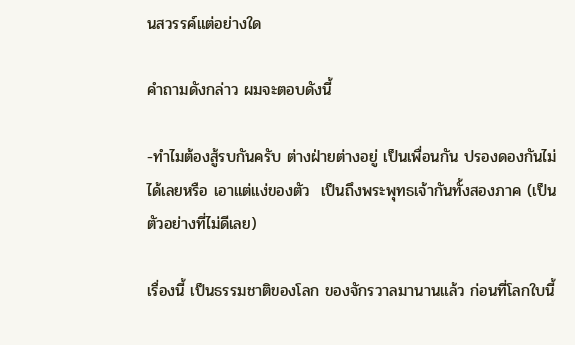นสวรรค์แต่อย่างใด

คำถามดังกล่าว ผมจะตอบดังนี้

-ทำไมต้องสู้รบกันครับ ต่างฝ่ายต่างอยู่ เป็นเพื่อนกัน ปรองดองกันไม่ได้เลยหรือ เอาแต่แง่ของตัว  เป็นถึงพระพุทธเจ้ากันทั้งสองภาค (เป็นตัวอย่างที่ไม่ดีเลย)

เรื่องนี้ เป็นธรรมชาติของโลก ของจักรวาลมานานแล้ว ก่อนที่โลกใบนี้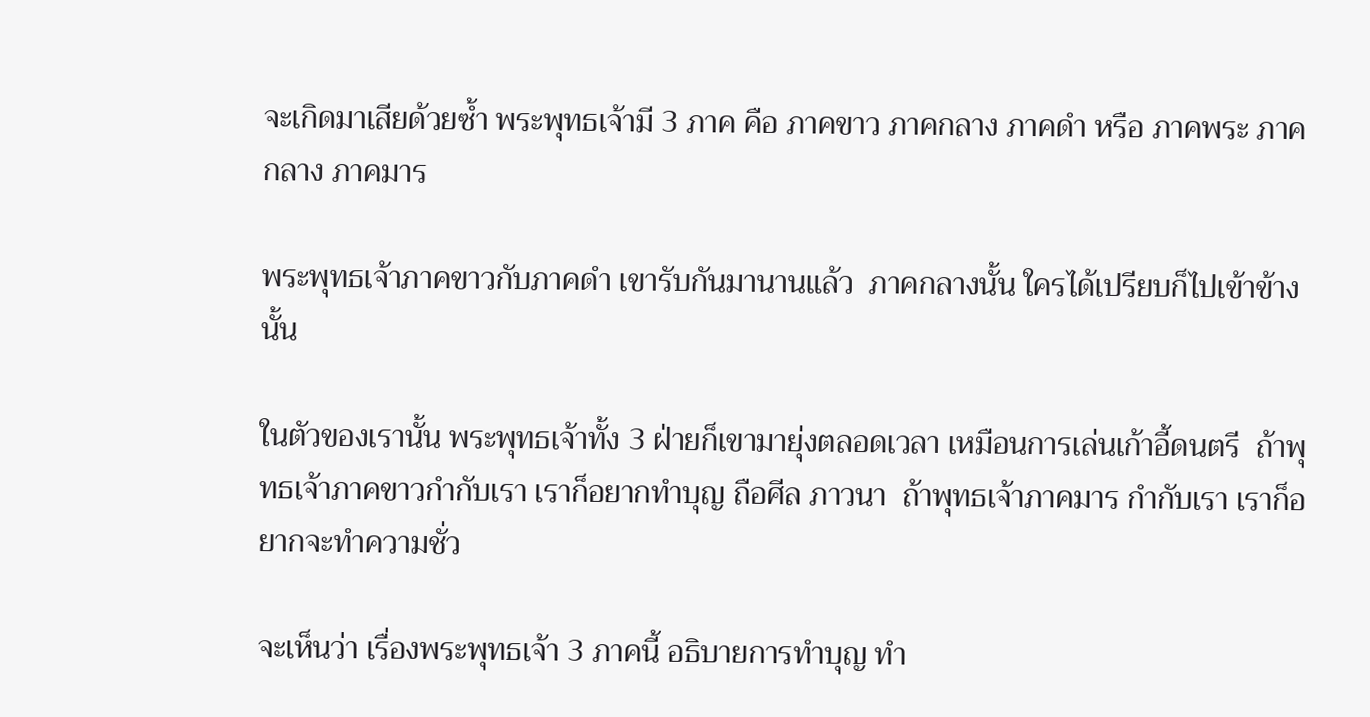จะเกิดมาเสียด้วยซ้ำ พระพุทธเจ้ามี 3 ภาค คือ ภาคขาว ภาคกลาง ภาคดำ หรือ ภาคพระ ภาคกลาง ภาคมาร

พระพุทธเจ้าภาคขาวกับภาคดำ เขารับกันมานานแล้ว  ภาคกลางนั้น ใครได้เปรียบก็ไปเข้าข้างนั้น

ในตัวของเรานั้น พระพุทธเจ้าทั้ง 3 ฝ่ายก็เขามายุ่งตลอดเวลา เหมือนการเล่นเก้าอี้ดนตรี  ถ้าพุทธเจ้าภาคขาวกำกับเรา เราก็อยากทำบุญ ถือศีล ภาวนา  ถ้าพุทธเจ้าภาคมาร กำกับเรา เราก็อยากจะทำความชั่ว

จะเห็นว่า เรื่องพระพุทธเจ้า 3 ภาคนี้ อธิบายการทำบุญ ทำ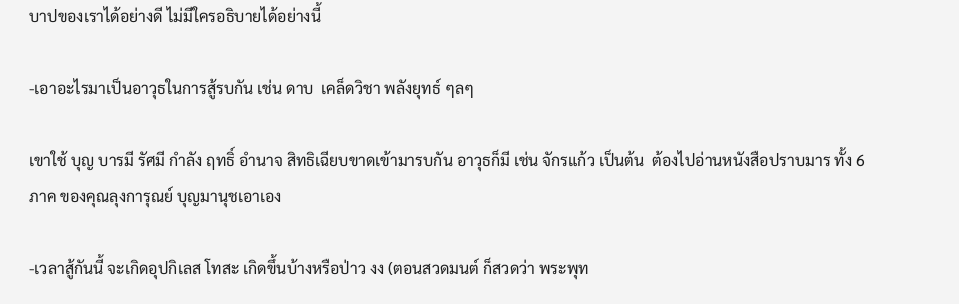บาปของเราได้อย่างดี ไม่มีใครอธิบายได้อย่างนี้

-เอาอะไรมาเป็นอาวุธในการสู้รบกัน เช่น ดาบ  เคล็ดวิชา พลังยุทธ์ ๆลๆ

เขาใช้ บุญ บารมี รัศมี กำลัง ฤทธิ์ อำนาจ สิทธิเฉียบขาดเข้ามารบกัน อาวุธก็มี เช่น จักรแก้ว เป็นต้น  ต้องไปอ่านหนังสือปราบมาร ทั้ง 6 ภาค ของคุณลุงการุณย์ บุญมานุชเอาเอง

-เวลาสู้กันนี้ จะเกิดอุปกิเลส โทสะ เกิดขึ้นบ้างหรือป่าว งง (ตอนสวดมนต์ ก็สวดว่า พระพุท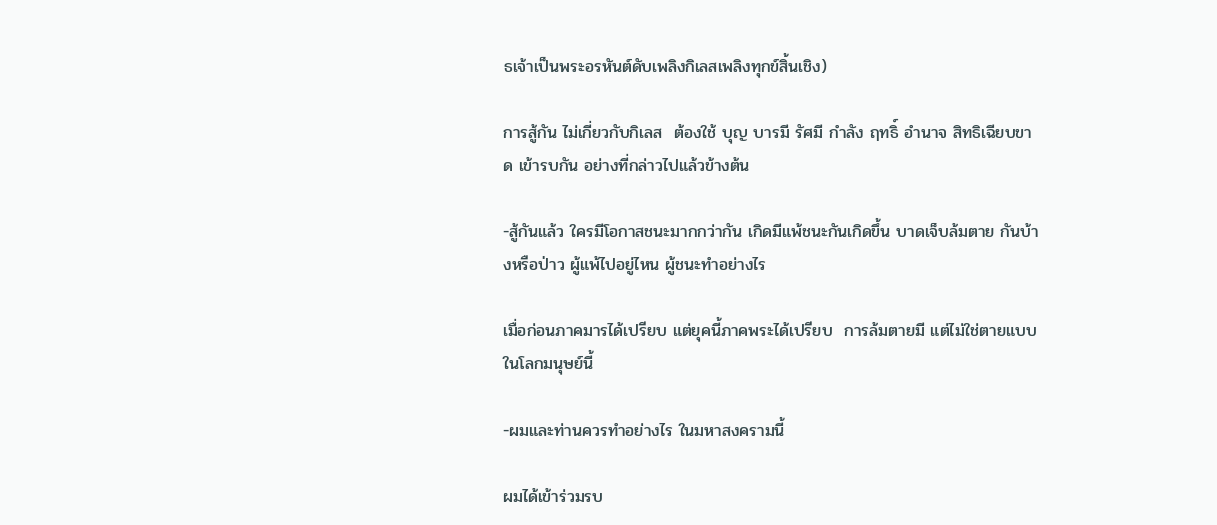ธเจ้าเป็นพระอรหันต์ดับเพลิงกิเลสเพลิงทุกข์สิ้นเชิง)

การสู้กัน ไม่เกี่ยวกับกิเลส  ต้องใช้ บุญ บารมี รัศมี กำลัง ฤทธิ์ อำนาจ สิทธิเฉียบขาด เข้ารบกัน อย่างที่กล่าวไปแล้วข้างต้น

-สู้กันแล้ว ใครมีโอกาสชนะมากกว่ากัน เกิดมีแพ้ชนะกันเกิดขึ้น บาดเจ็บล้มตาย กันบ้างหรือป่าว ผู้แพ้ไปอยู่ไหน ผู้ชนะทำอย่างไร

เมื่อก่อนภาคมารได้เปรียบ แต่ยุคนี้ภาคพระได้เปรียบ  การล้มตายมี แต่ไม่ใช่ตายแบบในโลกมนุษย์นี้

-ผมและท่านควรทำอย่างไร ในมหาสงครามนี้

ผมได้เข้าร่วมรบ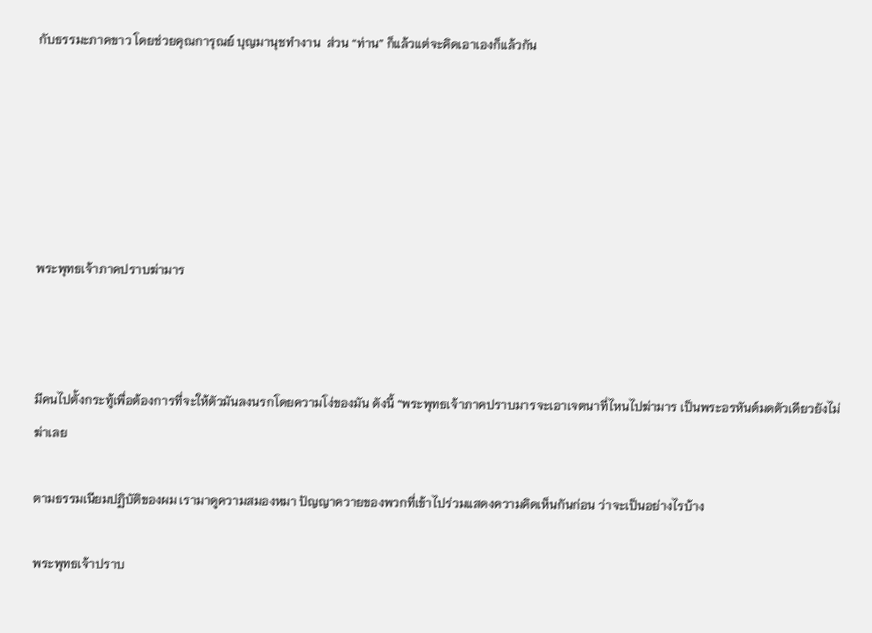กับธรรมะภาคขาว โดยช่วยคุณการุณย์ บุญมานุชทำงาน  ส่วน “ท่าน” ก็แล้วแต่จะคิดเอาเองก็แล้วกัน






พระพุทธเจ้าภาคปราบฆ่ามาร



มีคนไปตั้งกระทู้เพื่อต้องการที่จะให้ตัวมันลงนรกโดยความโง่ของมัน ดังนี้ “พระพุทธเจ้าภาคปราบมารจะเอาเจตนาที่ไหนไปฆ่ามาร เป็นพระอรหันต์มดตัวเดียวยังไม่ฆ่าเลย

ตามธรรมเนียมปฏิบัติของผม เรามาดูความสมองหมา ปัญญาควายของพวกที่เข้าไปร่วมแสดงความคิดเห็นกันก่อน ว่าจะเป็นอย่างไรบ้าง

พระพุทธเจ้าปราบ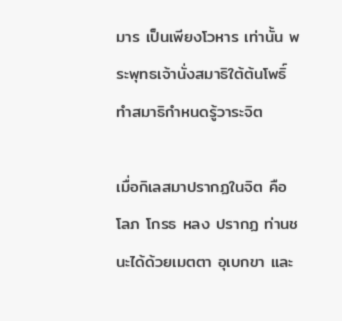มาร เป็นเพียงโวหาร เท่านั้น พระพุทธเจ้านั่งสมาธิใต้ต้นโพธิ์ ทำสมาธิกำหนดรู้วาระจิต

เมื่อกิเลสมาปรากฏในจิต คือ โลภ โกรธ หลง ปรากฏ ท่านชนะได้ด้วยเมตตา อุเบกขา และ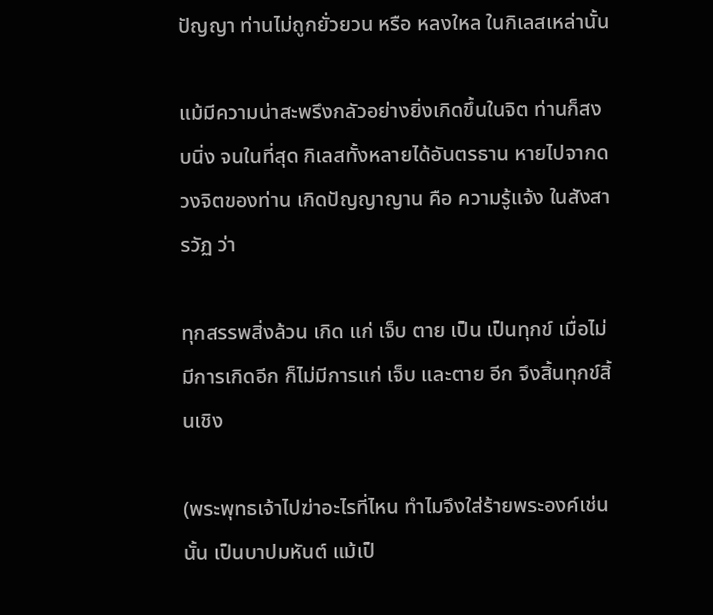ปัญญา ท่านไม่ถูกยั่วยวน หรือ หลงใหล ในกิเลสเหล่านั้น

แม้มีความน่าสะพรึงกลัวอย่างยิ่งเกิดขึ้นในจิต ท่านก็สงบนิ่ง จนในที่สุด กิเลสทั้งหลายได้อันตรธาน หายไปจากดวงจิตของท่าน เกิดปัญญาญาน คือ ความรู้แจ้ง ในสังสารวัฏ ว่า

ทุกสรรพสิ่งล้วน เกิด แก่ เจ็บ ตาย เป็น เป็นทุกข์ เมื่อไม่มีการเกิดอีก ก็ไม่มีการแก่ เจ็บ และตาย อีก จึงสิ้นทุกข์สิ้นเชิง

(พระพุทธเจ้าไปฆ่าอะไรที่ไหน ทำไมจึงใส่ร้ายพระองค์เช่นนั้น เป็นบาปมหันต์ แม้เป็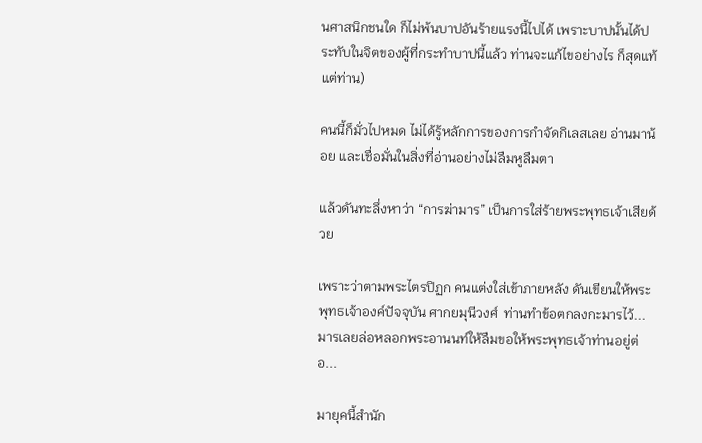นศาสนิกชนใด ก็ไม่พ้นบาปอันร้ายแรงนี้ไปได้ เพราะบาปนั้นได้ประทับในจิตของผู้ที่กระทำบาปนี้แล้ว ท่านจะแก้ไขอย่างไร ก็สุดแท้แต่ท่าน)

คนนี้ก็มั่วไปหมด ไม่ได้รู้หลักการของการกำจัดกิเลสเลย อ่านมาน้อย และเชื่อมั่นในสิ่งที่อ่านอย่างไม่ลืมหูลืมตา

แล้วดันทะลึ่งหาว่า “การฆ่ามาร” เป็นการใส่ร้ายพระพุทธเจ้าเสียด้วย

เพราะว่าตามพระไตรปิฏก คนแต่งใส่เข้าภายหลัง ดันเขียนให้พระพุทธเจ้าองค์ปัจจุบัน ศากยมุนีวงศ์  ท่านทำข้อตกลงกะมารไว้... มารเลยล่อหลอกพระอานนท์ให้ลืมขอให้พระพุทธเจ้าท่านอยู่ต่อ...

มายุคนี้สำนัก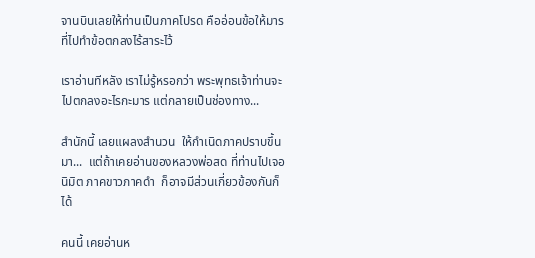จานบินเลยให้ท่านเป็นภาคโปรด คืออ่อนข้อให้มารที่ไปทำข้อตกลงไร้สาระไว้

เราอ่านทีหลัง เราไม่รู้หรอกว่า พระพุทธเจ้าท่านจะไปตกลงอะไรกะมาร แต่กลายเป็นช่องทาง...

สำนักนี้ เลยแผลงสำนวน  ให้กำเนิดภาคปราบขึ้นมา...  แต่ถ้าเคยอ่านของหลวงพ่อสด ที่ท่านไปเจอนิมิต ภาคขาวภาคดำ  ก็อาจมีส่วนเกี่ยวข้องกันก็ได้

คนนี้ เคยอ่านห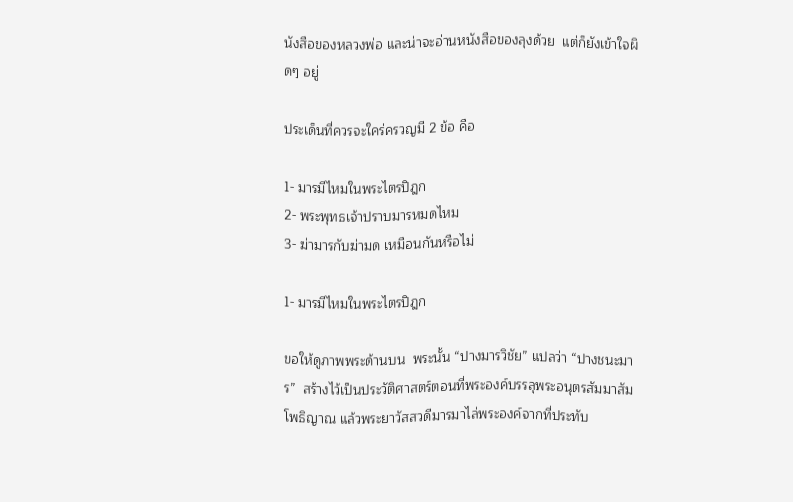นังสือของหลวงพ่อ และน่าจะอ่านหนังสือของลุงด้วย  แต่ก็ยังเข้าใจผิดๆ อยู่

ประเด็นที่ควรจะใคร่ครวญมี 2 ข้อ คือ

1- มารมีไหมในพระไตรปิฎก
2- พระพุทธเจ้าปราบมารหมดไหม
3- ฆ่ามารกับฆ่ามด เหมือนกันหรือไม่

1- มารมีไหมในพระไตรปิฎก

ขอให้ดูภาพพระด้านบน  พระนั้น “ปางมารวิชัย” แปลว่า “ปางชนะมาร”  สร้างไว้เป็นประวัติศาสตร์ตอนที่พระองค์บรรลุพระอนุตรสัมมาสัมโพธิญาณ แล้วพระยาวัสสวดีมารมาไล่พระองค์จากที่ประทับ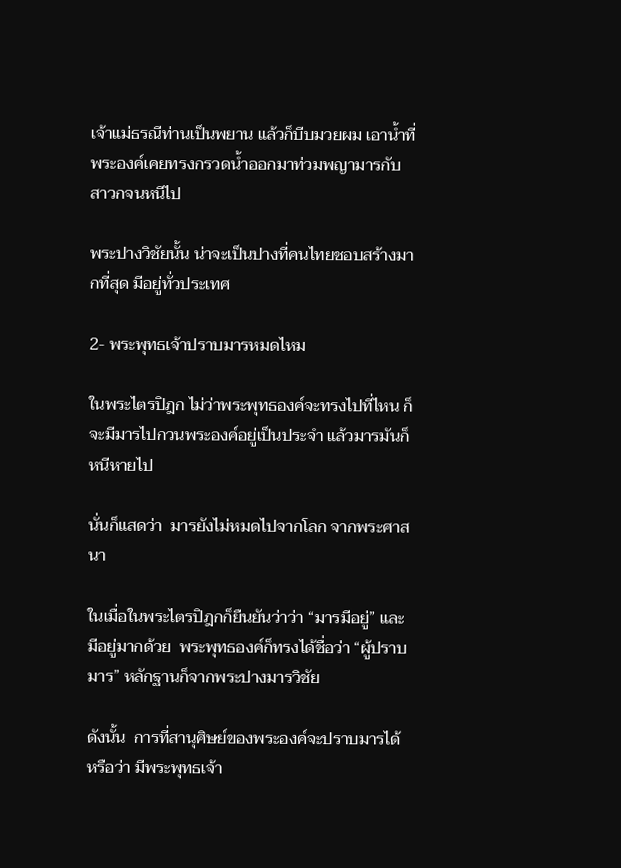เจ้าแม่ธรณีท่านเป็นพยาน แล้วก็บีบมวยผม เอาน้ำที่พระองค์เคยทรงกรวดน้ำออกมาท่วมพญามารกับสาวกจนหนีไป

พระปางวิชัยนั้น น่าจะเป็นปางที่คนไทยชอบสร้างมากที่สุด มีอยู่ทั่วประเทศ

2- พระพุทธเจ้าปราบมารหมดไหม

ในพระไตรปิฎก ไม่ว่าพระพุทธองค์จะทรงไปที่ไหน ก็จะมีมารไปกวนพระองค์อยู่เป็นประจำ แล้วมารมันก็หนีหายไป

นั่นก็แสดว่า  มารยังไม่หมดไปจากโลก จากพระศาสนา

ในเมื่อในพระไตรปิฎกก็ยืนยันว่าว่า “มารมีอยู่” และมีอยู่มากด้วย  พระพุทธองค์ก็ทรงได้ชื่อว่า “ผู้ปราบมาร” หลักฐานก็จากพระปางมารวิชัย

ดังนั้น  การที่สานุศิษย์ของพระองค์จะปราบมารได้  หรือว่า มีพระพุทธเจ้า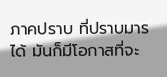ภาคปราบ ที่ปราบมารได้ มันก็มีโอกาสที่จะ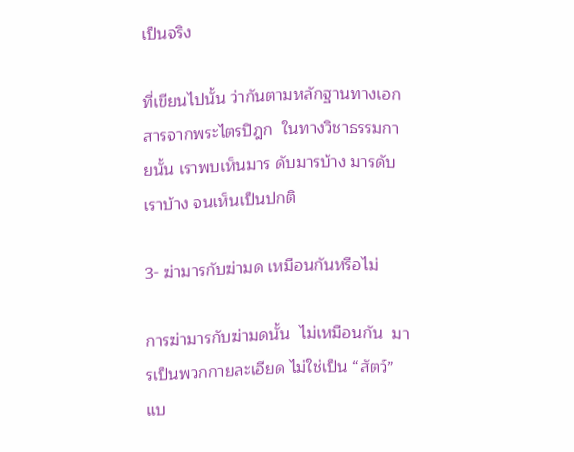เป็นจริง

ที่เขียนไปนั้น ว่ากันตามหลักฐานทางเอกสารจากพระไตรปิฎก  ในทางวิชาธรรมกายนั้น เราพบเห็นมาร ดับมารบ้าง มารดับเราบ้าง จนเห็นเป็นปกติ

3- ฆ่ามารกับฆ่ามด เหมือนกันหรือไม่

การฆ่ามารกับฆ่ามดนั้น  ไม่เหมือนกัน  มารเป็นพวกกายละเอียด ไม่ใช่เป็น “สัตว์” แบ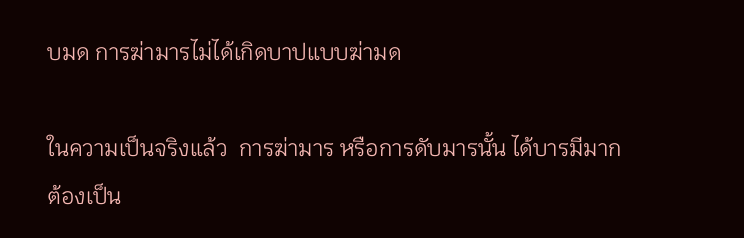บมด การฆ่ามารไม่ได้เกิดบาปแบบฆ่ามด

ในความเป็นจริงแล้ว  การฆ่ามาร หรือการดับมารนั้น ได้บารมีมาก  ต้องเป็น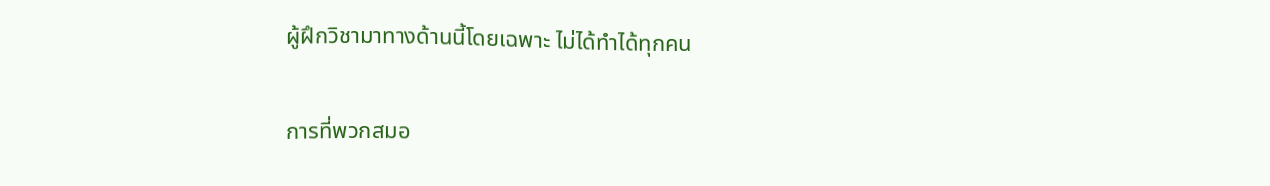ผู้ฝึกวิชามาทางด้านนี้โดยเฉพาะ ไม่ได้ทำได้ทุกคน

การที่พวกสมอ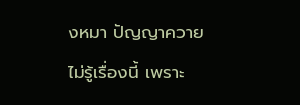งหมา ปัญญาควายไม่รู้เรื่องนี้ เพราะ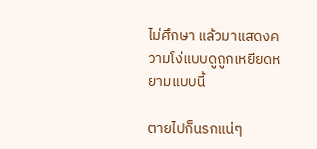ไม่ศึกษา แล้วมาแสดงความโง่แบบดูถูกเหยียดหยามแบบนี้

ตายไปก็นรกแน่ๆ